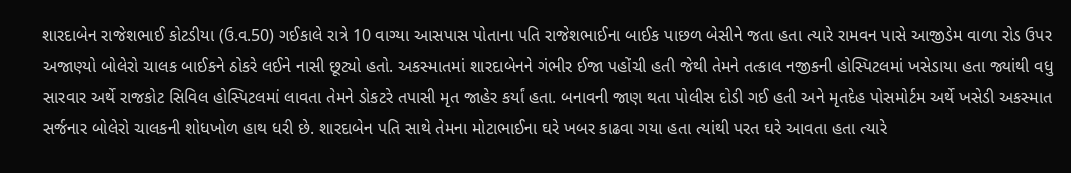શારદાબેન રાજેશભાઈ કોટડીયા (ઉ.વ.50) ગઈકાલે રાત્રે 10 વાગ્યા આસપાસ પોતાના પતિ રાજેશભાઈના બાઈક પાછળ બેસીને જતા હતા ત્યારે રામવન પાસે આજીડેમ વાળા રોડ ઉપર અજાણ્યો બોલેરો ચાલક બાઈકને ઠોકરે લઈને નાસી છૂટ્યો હતો. અકસ્માતમાં શારદાબેનને ગંભીર ઈજા પહોંચી હતી જેથી તેમને તત્કાલ નજીકની હોસ્પિટલમાં ખસેડાયા હતા જ્યાંથી વધુ સારવાર અર્થે રાજકોટ સિવિલ હોસ્પિટલમાં લાવતા તેમને ડોકટરે તપાસી મૃત જાહેર કર્યાં હતા. બનાવની જાણ થતા પોલીસ દોડી ગઈ હતી અને મૃતદેહ પોસમોર્ટમ અર્થે ખસેડી અકસ્માત સર્જનાર બોલેરો ચાલકની શોધખોળ હાથ ધરી છે. શારદાબેન પતિ સાથે તેમના મોટાભાઈના ઘરે ખબર કાઢવા ગયા હતા ત્યાંથી પરત ઘરે આવતા હતા ત્યારે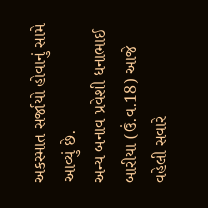અકસ્માત સર્જાયો હોવાનું સામે આવ્યું છે.
અન્ય બનાવ પ્રવેશી ધનાભાઈ બારીયા (ઉં.વ.18) આજે વહેલી સવારે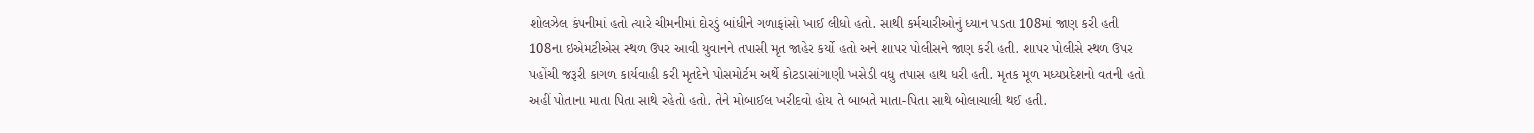શોલઝેલ કંપનીમાં હતો ત્યારે ચીમનીમાં દોરડું બાંધીને ગળાફાંસો ખાઈ લીધો હતો. સાથી કર્મચારીઓનું ધ્યાન પડતા 108માં જાણ કરી હતી 108ના ઇએમટીએસ સ્થળ ઉપર આવી યુવાનને તપાસી મૃત જાહેર કર્યો હતો અને શાપર પોલીસને જાણ કરી હતી. શાપર પોલીસે સ્થળ ઉપર પહોંચી જરૂરી કાગળ કાર્યવાહી કરી મૃતદેને પોસમોર્ટમ અર્થે કોટડાસાંગાણી ખસેડી વધુ તપાસ હાથ ધરી હતી. મૃતક મૂળ મધ્યપ્રદેશનો વતની હતો અહીં પોતાના માતા પિતા સાથે રહેતો હતો. તેને મોબાઈલ ખરીદવો હોય તે બાબતે માતા-પિતા સાથે બોલાચાલી થઈ હતી.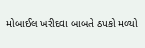મોબાઈલ ખરીદવા બાબતે ઠપકો મળ્યો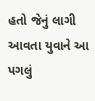હતો જેનું લાગી આવતા યુવાને આ પગલું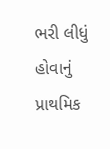ભરી લીધું હોવાનું પ્રાથમિક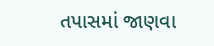તપાસમાં જાણવા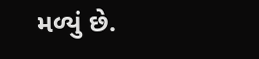મળ્યું છે.